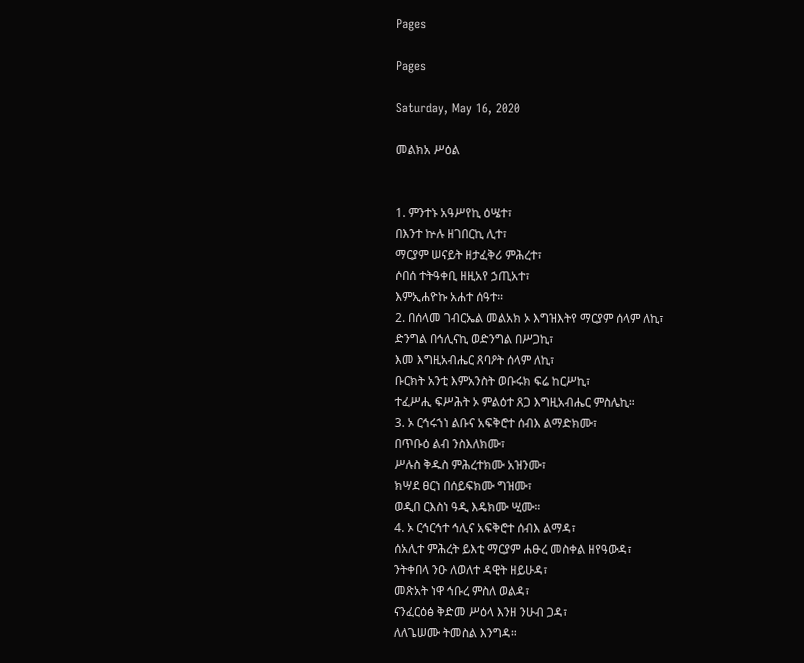Pages

Pages

Saturday, May 16, 2020

መልክአ ሥዕል


1. ምንተኑ አዓሥየኪ ዕሤተ፣
በእንተ ኵሉ ዘገበርኪ ሊተ፣
ማርያም ሠናይት ዘታፈቅሪ ምሕረተ፣
ሶበሰ ተትዓቀቢ ዘዚአየ ኃጢአተ፣
እምኢሐዮኩ አሐተ ሰዓተ።
2. በሰላመ ገብርኤል መልአክ ኦ እግዝእትየ ማርያም ሰላም ለኪ፣
ድንግል በኅሊናኪ ወድንግል በሥጋኪ፣
እመ እግዚአብሔር ጸባዖት ሰላም ለኪ፣
ቡርክት አንቲ እምአንስት ወቡሩክ ፍሬ ከርሥኪ፣
ተፈሥሒ ፍሥሕት ኦ ምልዕተ ጸጋ እግዚአብሔር ምስሌኪ።
3. ኦ ርኅሩኀነ ልቡና አፍቅሮተ ሰብእ ልማድክሙ፣
በጥቡዕ ልብ ንስእለክሙ፣
ሥሉስ ቅዱስ ምሕረተክሙ አዝንሙ፣
ክሣደ ፀርነ በሰይፍክሙ ግዝሙ፣
ወዲበ ርእስነ ዓዲ እዴክሙ ሢሙ።
4. ኦ ርኅርኅተ ኅሊና አፍቅሮተ ሰብእ ልማዳ፣
ሰአሊተ ምሕረት ይእቲ ማርያም ሐፁረ መስቀል ዘየዓውዳ፣
ንትቀበላ ንዑ ለወለተ ዳዊት ዘይሁዳ፣
መጽአት ነዋ ኅቡረ ምስለ ወልዳ፣
ናንፈርዕፅ ቅድመ ሥዕላ እንዘ ንሁብ ጋዳ፣
ለለጌሠሙ ትመስል እንግዳ።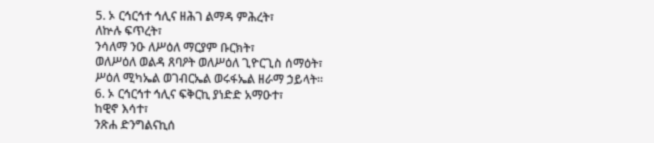5. ኦ ርኅርኅተ ኅሊና ዘሕገ ልማዳ ምሕረት፣
ለኵሉ ፍጥረት፣
ንሳለማ ንዑ ለሥዕለ ማርያም ቡርክት፣
ወለሥዕለ ወልዳ ጸባዖት ወለሥዕለ ጊዮርጊስ ሰማዕት፣
ሥዕለ ሚካኤል ወገብርኤል ወሩፋኤል ዘራማ ኃይላት።
6. ኦ ርኅርኅተ ኅሊና ፍቅርኪ ያነድድ አማዑተ፣
ከዊኖ እሳተ፣
ንጽሐ ድንግልናኪሰ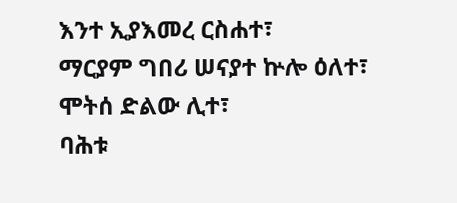እንተ ኢያእመረ ርስሐተ፣
ማርያም ግበሪ ሠናያተ ኵሎ ዕለተ፣
ሞትሰ ድልው ሊተ፣
ባሕቱ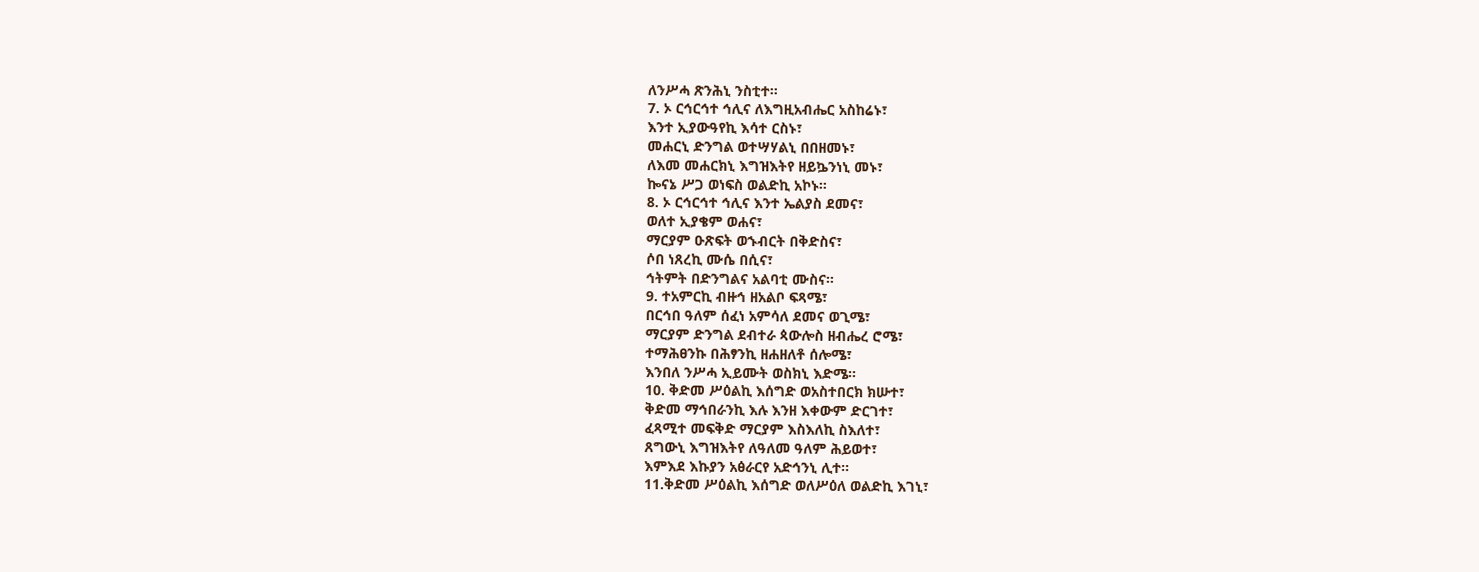ለንሥሓ ጽንሕኒ ንስቲተ።
7. ኦ ርኅርኅተ ኅሊና ለእግዚአብሔር አስከሬኑ፣
እንተ ኢያውዓየኪ እሳተ ርስኑ፣
መሐርኒ ድንግል ወተሣሃልኒ በበዘመኑ፣
ለእመ መሐርክኒ እግዝእትየ ዘይኴንነኒ መኑ፣
ኰናኔ ሥጋ ወነፍስ ወልድኪ አኮኑ።
8. ኦ ርኅርኅተ ኅሊና እንተ ኤልያስ ደመና፣
ወለተ ኢያቄም ወሐና፣
ማርያም ዑጽፍት ወኁብርት በቅድስና፣
ሶበ ነጸረኪ ሙሴ በሲና፣
ኅትምት በድንግልና አልባቲ ሙስና።
9. ተአምርኪ ብዙኅ ዘአልቦ ፍጻሜ፣
በርኅበ ዓለም ሰፈነ አምሳለ ደመና ወጊሜ፣
ማርያም ድንግል ደብተራ ጳውሎስ ዘብሔረ ሮሜ፣
ተማሕፀንኩ በሕፃንኪ ዘሐዘለቶ ሰሎሜ፣
እንበለ ንሥሓ ኢይሙት ወስክኒ እድሜ።
10. ቅድመ ሥዕልኪ እሰግድ ወአስተበርክ ክሡተ፣
ቅድመ ማኅበራንኪ እሉ እንዘ እቀውም ድርገተ፣
ፈጻሚተ መፍቅድ ማርያም እስእለኪ ስእለተ፣
ጸግውኒ እግዝእትየ ለዓለመ ዓለም ሕይወተ፣
እምእደ እኩያን አፅራርየ አድኅንኒ ሊተ።
11.ቅድመ ሥዕልኪ እሰግድ ወለሥዕለ ወልድኪ እገኒ፣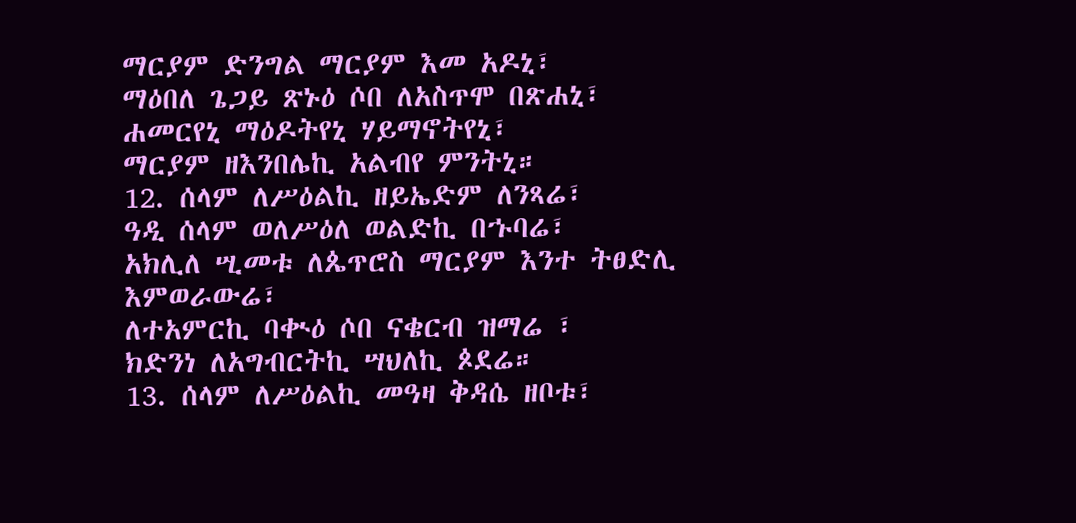ማርያም ድንግል ማርያም እመ አዶኒ፣
ማዕበለ ጌጋይ ጽኑዕ ሶበ ለአስጥሞ በጽሐኒ፣
ሐመርየኒ ማዕዶትየኒ ሃይማኖትየኒ፣
ማርያም ዘእንበሌኪ አልብየ ምንትኒ።
12. ሰላም ለሥዕልኪ ዘይኤድም ለንጻሬ፣
ዓዲ ሰላም ወለሥዕለ ወልድኪ በኁባሬ፣
አክሊለ ሢመቱ ለጴጥሮስ ማርያም እንተ ትፀድሊ እምወራውሬ፣
ለተአምርኪ ባቊዕ ሶበ ናቄርብ ዝማሬ ፣
ክድንነ ለአግብርትኪ ሣህለኪ ጶደሬ።
13. ሰላም ለሥዕልኪ መዓዛ ቅዳሴ ዘቦቱ፣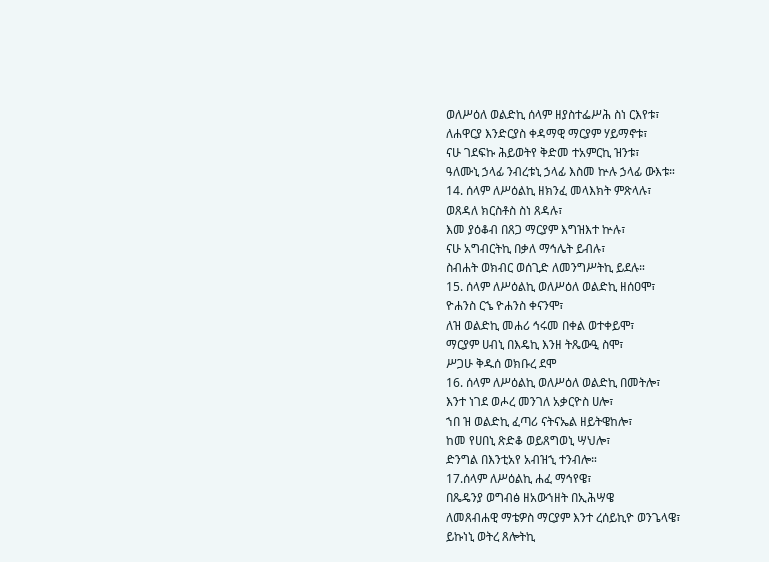ወለሥዕለ ወልድኪ ሰላም ዘያስተፌሥሕ ስነ ርእየቱ፣
ለሐዋርያ እንድርያስ ቀዳማዊ ማርያም ሃይማኖቱ፣
ናሁ ገደፍኩ ሕይወትየ ቅድመ ተአምርኪ ዝንቱ፣
ዓለሙኒ ኃላፊ ንብረቱኒ ኃላፊ እስመ ኵሉ ኃላፊ ውእቱ።
14. ሰላም ለሥዕልኪ ዘክንፈ መላእክት ምጽላሉ፣
ወጸዳለ ክርስቶስ ስነ ጸዳሉ፣
እመ ያዕቆብ በጸጋ ማርያም እግዝእተ ኵሉ፣
ናሁ አግብርትኪ በቃለ ማኅሌት ይብሉ፣
ስብሐት ወክብር ወሰጊድ ለመንግሥትኪ ይደሉ።
15. ሰላም ለሥዕልኪ ወለሥዕለ ወልድኪ ዘሰዐሞ፣
ዮሐንስ ርኄ ዮሐንስ ቀናንሞ፣
ለዝ ወልድኪ መሐሪ ኅሩመ በቀል ወተቀይሞ፣
ማርያም ሀብኒ በእዴኪ እንዘ ትጼውዒ ስሞ፣
ሥጋሁ ቅዱሰ ወክቡረ ደሞ
16. ሰላም ለሥዕልኪ ወለሥዕለ ወልድኪ በመትሎ፣
እንተ ነገደ ወሖረ መንገለ አቃርዮስ ሀሎ፣
ኀበ ዝ ወልድኪ ፈጣሪ ናትናኤል ዘይትዌከሎ፣
ከመ የሀበኒ ጽድቆ ወይጸግወኒ ሣህሎ፣
ድንግል በእንቲአየ አብዝኂ ተንብሎ።
17.ሰላም ለሥዕልኪ ሐፈ ማኅየዌ፣
በጼዴንያ ወግብፅ ዘአውኀዘት በኢሕሣዌ
ለመጸብሐዊ ማቴዎስ ማርያም እንተ ረሰይኪዮ ወንጌላዌ፣
ይኩነኒ ወትረ ጸሎትኪ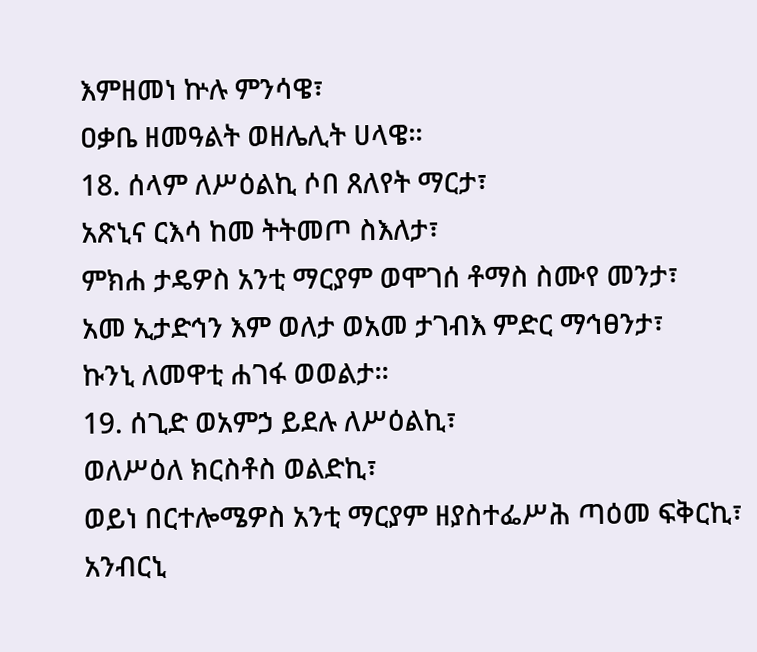እምዘመነ ኵሉ ምንሳዌ፣
ዐቃቤ ዘመዓልት ወዘሌሊት ሀላዌ።
18. ሰላም ለሥዕልኪ ሶበ ጸለየት ማርታ፣
አጽኒና ርእሳ ከመ ትትመጦ ስእለታ፣
ምክሐ ታዴዎስ አንቲ ማርያም ወሞገሰ ቶማስ ስሙየ መንታ፣
አመ ኢታድኅን እም ወለታ ወአመ ታገብእ ምድር ማኅፀንታ፣
ኩንኒ ለመዋቲ ሐገፋ ወወልታ።
19. ሰጊድ ወአምኃ ይደሉ ለሥዕልኪ፣
ወለሥዕለ ክርስቶስ ወልድኪ፣
ወይነ በርተሎሜዎስ አንቲ ማርያም ዘያስተፌሥሕ ጣዕመ ፍቅርኪ፣
አንብርኒ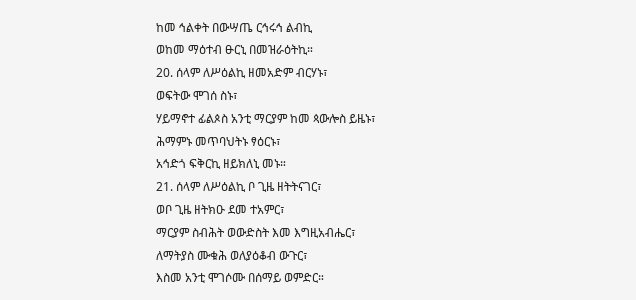ከመ ኅልቀት በውሣጤ ርኅሩኅ ልብኪ
ወከመ ማዕተብ ፁርኒ በመዝራዕትኪ።
20. ሰላም ለሥዕልኪ ዘመአድም ብርሃኑ፣
ወፍትው ሞገሰ ስኑ፣
ሃይማኖተ ፊልጶስ አንቲ ማርያም ከመ ጳውሎስ ይዜኑ፣
ሕማምኑ መጥባህትኑ ፃዕርኑ፣
አኅድጎ ፍቅርኪ ዘይክለኒ መኑ።
21. ሰላም ለሥዕልኪ ቦ ጊዜ ዘትትናገር፣
ወቦ ጊዜ ዘትክዑ ደመ ተአምር፣
ማርያም ስብሕት ወውድስት እመ እግዚአብሔር፣
ለማትያስ ሙቁሕ ወለያዕቆብ ውጉር፣
እስመ አንቲ ሞገሶሙ በሰማይ ወምድር።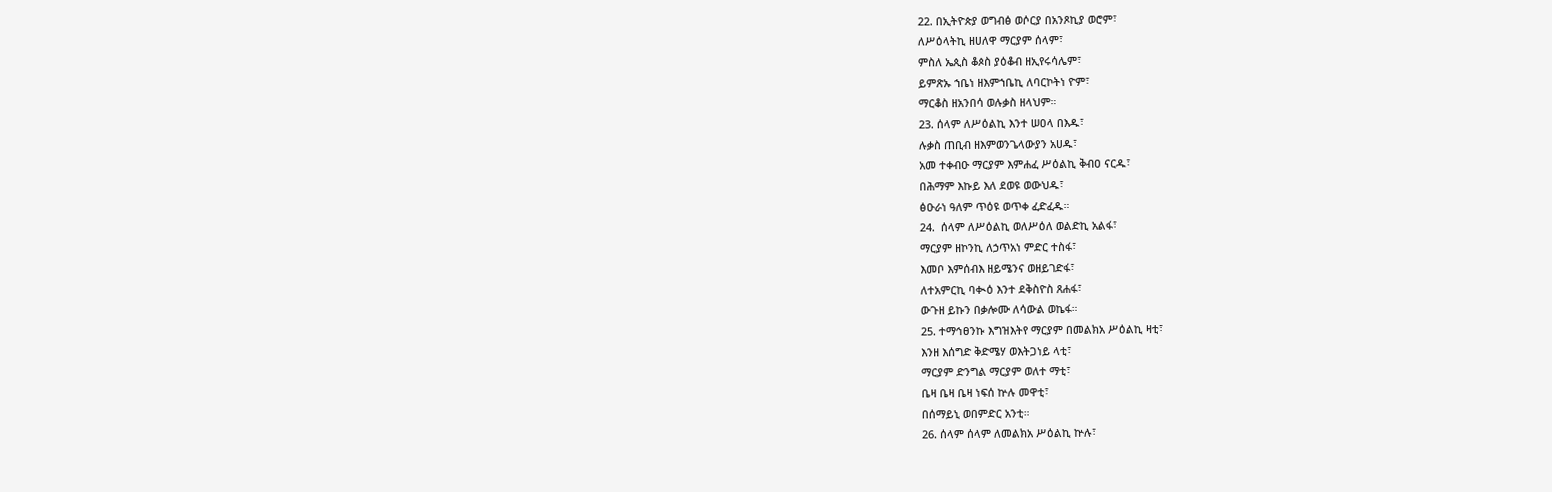22. በኢትዮጵያ ወግብፅ ወሶርያ በአንጾኪያ ወሮም፣
ለሥዕላትኪ ዘሀለዋ ማርያም ሰላም፣
ምስለ ኤጲስ ቆጶስ ያዕቆብ ዘኢየሩሳሌም፣
ይምጽኡ ኀቤነ ዘእምኀቤኪ ለባርኮትነ ዮም፣
ማርቆስ ዘአንበሳ ወሉቃስ ዘላህም።
23. ሰላም ለሥዕልኪ እንተ ሠዐላ በእዱ፣
ሉቃስ ጠቢብ ዘእምወንጌላውያን አሀዱ፣
አመ ተቀብዑ ማርያም እምሐፈ ሥዕልኪ ቅብዐ ናርዱ፣
በሕማም እኩይ እለ ደወዩ ወውህዱ፣
ፅዑራነ ዓለም ጥዕዩ ወጥቀ ፈድፈዱ።
24.  ሰላም ለሥዕልኪ ወለሥዕለ ወልድኪ አልፋ፣
ማርያም ዘኮንኪ ለኃጥአነ ምድር ተስፋ፣
እመቦ እምሰብእ ዘይሜንና ወዘይገድፋ፣
ለተአምርኪ ባቊዕ እንተ ደቅስዮስ ጸሐፋ፣
ውጉዘ ይኩን በቃሎሙ ለሳውል ወኬፋ።
25. ተማኅፀንኩ እግዝእትየ ማርያም በመልክአ ሥዕልኪ ዛቲ፣
እንዘ እሰግድ ቅድሜሃ ወእትጋነይ ላቲ፣
ማርያም ድንግል ማርያም ወለተ ማቲ፣
ቤዛ ቤዛ ቤዛ ነፍሰ ኵሉ መዋቲ፣
በሰማይኒ ወበምድር አንቲ።
26. ሰላም ሰላም ለመልክአ ሥዕልኪ ኵሉ፣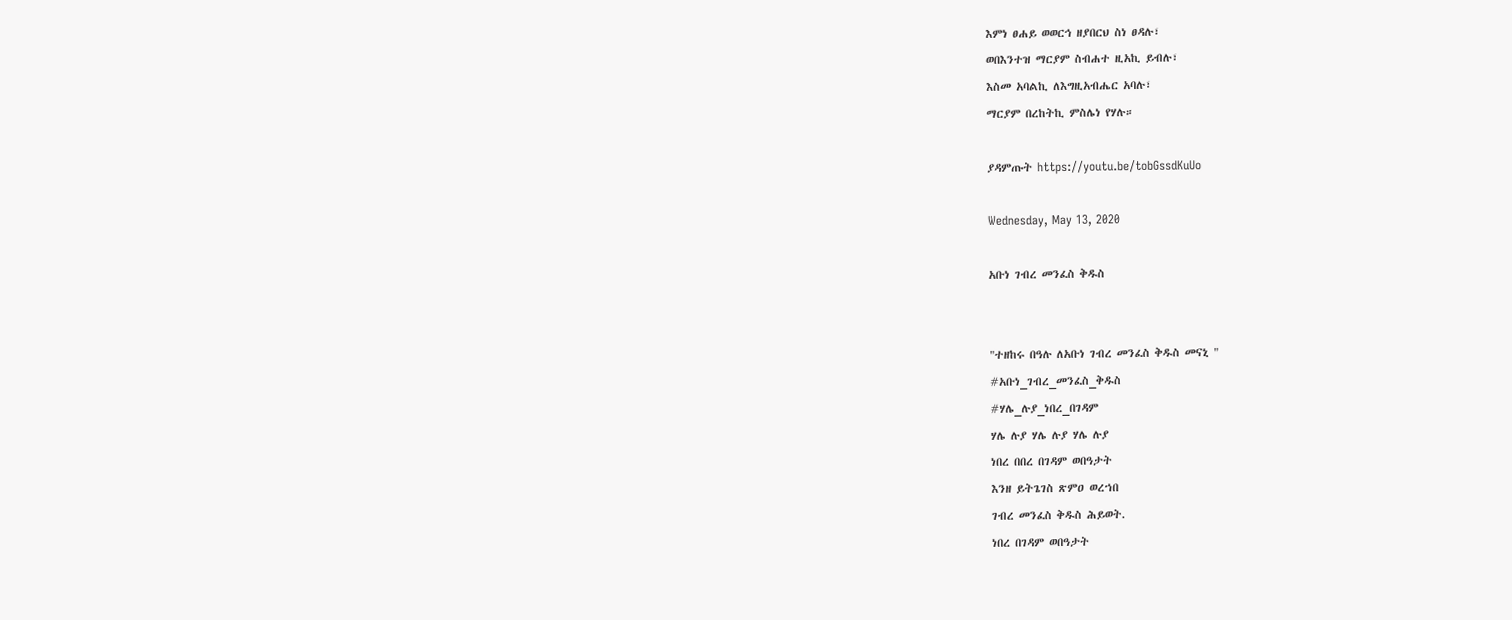እምነ ፀሐይ ወወርኅ ዘያበርህ ስነ ፀዳሉ፣
ወበእንተዝ ማርያም ስብሐተ ዚአኪ ይብሉ፣
እስመ አባልኪ ለእግዚአብሔር አባሉ፣
ማርያም በረከትኪ ምስሌነ የሃሉ።

ያዳምጡት https://youtu.be/tobGssdKuUo

Wednesday, May 13, 2020

አቡነ ገብረ መንፈስ ቅዱስ


"ተዘከሩ በዓሉ ለአቡነ ገብረ መንፈስ ቅዱስ መናኒ "
#አቡነ_ገብረ_መንፈስ_ቅዱስ
#ሃሌ_ሉያ_ነበረ_በገዳም
ሃሌ ሉያ ሃሌ ሉያ ሃሌ ሉያ
ነበረ በበረ በገዳም ወበዓታት
እንዘ ይትጌገስ ጽምዐ ወረኀበ
ገብረ መንፈስ ቅዱስ ሕይወት.
ነበረ በገዳም ወበዓታት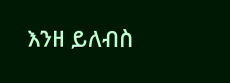እንዘ ይለብስ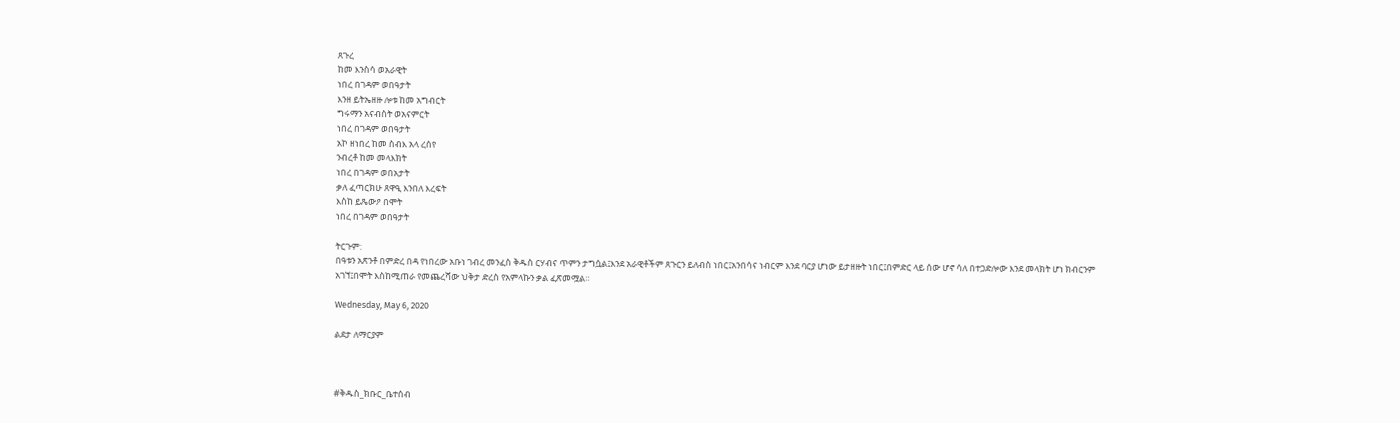ጸጉረ
ከመ እንስሳ ወአራዊት
ነበረ በገዳም ወበዓታት
እንዘ ይትኤዘዙ ሎቱ ከመ አግብርት
ግሩማን አናብስት ወአናምርት
ነበረ በገዳም ወበዓታት
አኮ ዘነበረ ከመ ስብእ አላ ረሰየ
ንብረቶ ከመ መላእክት
ነበረ በገዳም ወበአታት
ቃለ ፈጣርክሁ ጸዋዒ እንበለ እረፍት
እስከ ይጼውዖ በሞት
ነበረ በገዳም ወበዓታት

ትርጉም:
በዓቱን አጽንቶ በምድረ በዳ የነበረው አቡነ ገብረ መንፈስ ቅዱስ ርሃብና ጥምን ታግሷል፤እንደ አራዊቶችም ጸጉርን ይለብስ ነበር፤አንበሳና ነብርም እንደ ባርያ ሆነው ይታዘዙት ነበር፤በምድር ላይ ሰው ሆኖ ሳለ በተጋድሎው እንደ መላክት ሆነ ክብርንም አገኘ፤በሞት እስከሚጠራ የመጨረሻው ህቅታ ድረስ የአምላኩን ቃል ፈጽመሟል።

Wednesday, May 6, 2020

ልደታ ለማርያም



#ቅዱስ_ክቡር_ቤተሰብ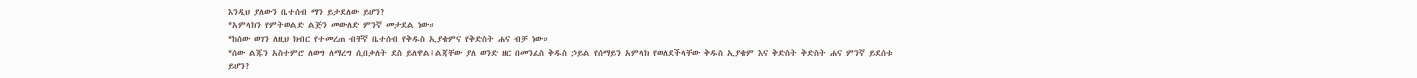እንዲህ ያለውን ቤተሰብ ማን ይታደለው ይሆን?
*አምላክን የምትወልድ ልጅን መውለድ ምንኛ መታደል ነው።
*ከሰው ወገን ለዚህ ክብር የተመረጠ ብቸኛ ቤተሰብ የቅዱስ ኢያቄምና የቅድስት ሐና ብቻ ነው።
*ሰው ልጁን አስተምሮ ለወግ ለማረግ ሲበቃለት ደስ ይለዋል፤ልጃቸው ያለ ወንድ ዘር በመንፈስ ቅዱስ ኃይል የሰማይን አምላክ የወለደችላቸው ቅዱስ ኢያቄም እና ቅድስት ቅድስት ሐና ምንኛ ይደሰቱ ይሆን?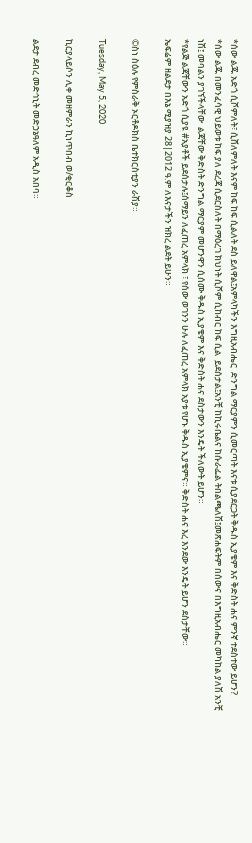*ሰው ልጁ አድጎ ሲሾምለት፣ ሲሸለምለት እናም ከፍ ከፍ ሲልለት ደስ ይለዋል፤አምላካችን እግዚአብሔር  ድንግል ማርያምን ሲመርጣት እናቱ ሲያደርጋት ቅዱስ ኢያቄም እና ቅድስት ሐና ምንኛ ተደስተው ይሆን?
*ሰው ልጁ በመንፈሳዊ ህይወቱ ከፍ ያለ ደረጃ ሲደርስለት በማዕረገ ክህነት ሲሾም ሲከብር ከፍ ሲል  ይደሰታል፤አንቺ ከኪሩቤልና ከሱራፌል ትበልጫለሽ፤መጽሐፍትም በሰውና በእግዚአብሔር መካከል ያለሽ አንቺ ነሽ፤ መባልን ያገኘችላቸው  ልጃቸው ቅድስት ድንግል ማርያም መሆንዋን ሲሰሙ ቅዱስ ኢያቄም እና ቅድስት ሐና ደስታውን እንዴት ችለውት ይሆን።
*የልጅ ልጃቸውን አድጎ ሲያዩ #አያቶች ይደሰታሉ፤ሰማይን ለፈጠረ አምላክ ፣ የሰው ወገንን ሁሉ ለፈጠረ አምላክ አያቱ የሆኑ ቅዱስ ኢያቄምና። ቅድስት ሐና እረ እንደው እንዴት ይሆን ደስታቸው።
ኤፍሬም ዘልደታ በእኔ ሚያዝያ 28|2012 ዓ.ም ለእናታችን ዝክረ ልደት ይሁን።

©ስነ ስዕሉ የምስራቅ ኦርቶዶክስ ቤተክርስቲያን ራሽያ።

Tuesday, May 5, 2020

ኪርያላይሶን ሊቀ መዘምራን ኪነጥበብ ወ/ቂርቆስ

ልደታ ደብረ መድኅኒት መድኃኔዓለም አዲስ አበባ።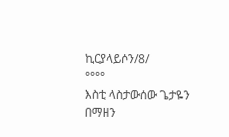ኪርያላይሶን/8/
°°°°
እስቲ ላስታውሰው ጌታዬን
በማዘን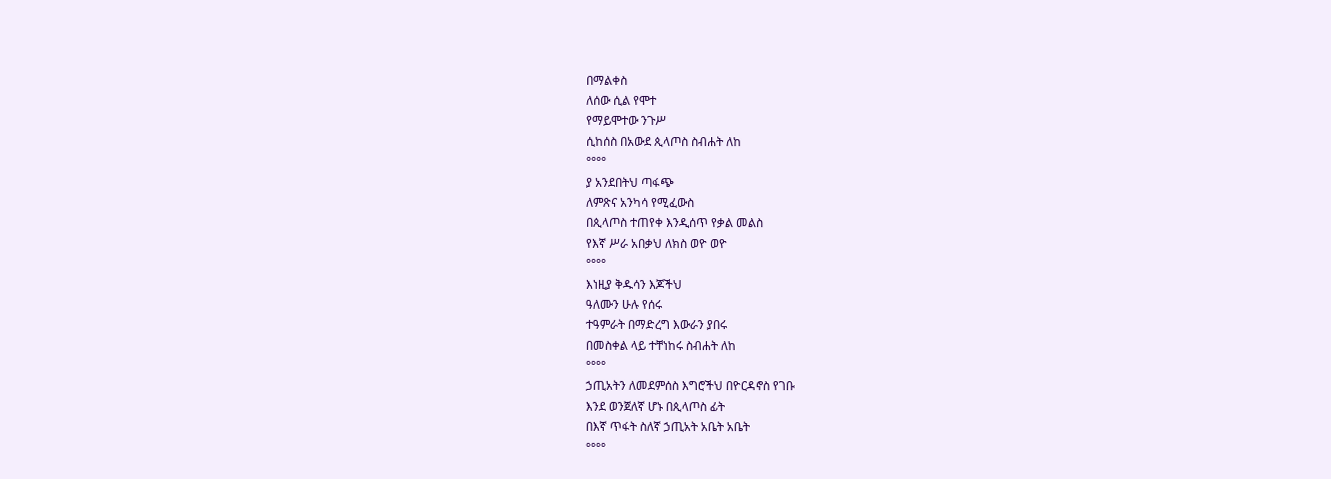በማልቀስ
ለሰው ሲል የሞተ
የማይሞተው ንጉሥ
ሲከሰስ በአውደ ጲላጦስ ስብሐት ለከ
°°°°
ያ አንደበትህ ጣፋጭ
ለምጽና አንካሳ የሚፈውስ
በጲላጦስ ተጠየቀ እንዲሰጥ የቃል መልስ
የእኛ ሥራ አበቃህ ለክስ ወዮ ወዮ
°°°°
እነዚያ ቅዱሳን እጆችህ
ዓለሙን ሁሉ የሰሩ
ተዓምራት በማድረግ እውራን ያበሩ
በመስቀል ላይ ተቸነከሩ ስብሐት ለከ
°°°°
ኃጢአትን ለመደምሰስ እግሮችህ በዮርዳኖስ የገቡ
እንደ ወንጀለኛ ሆኑ በጲላጦስ ፊት
በእኛ ጥፋት ስለኛ ኃጢአት አቤት አቤት
°°°°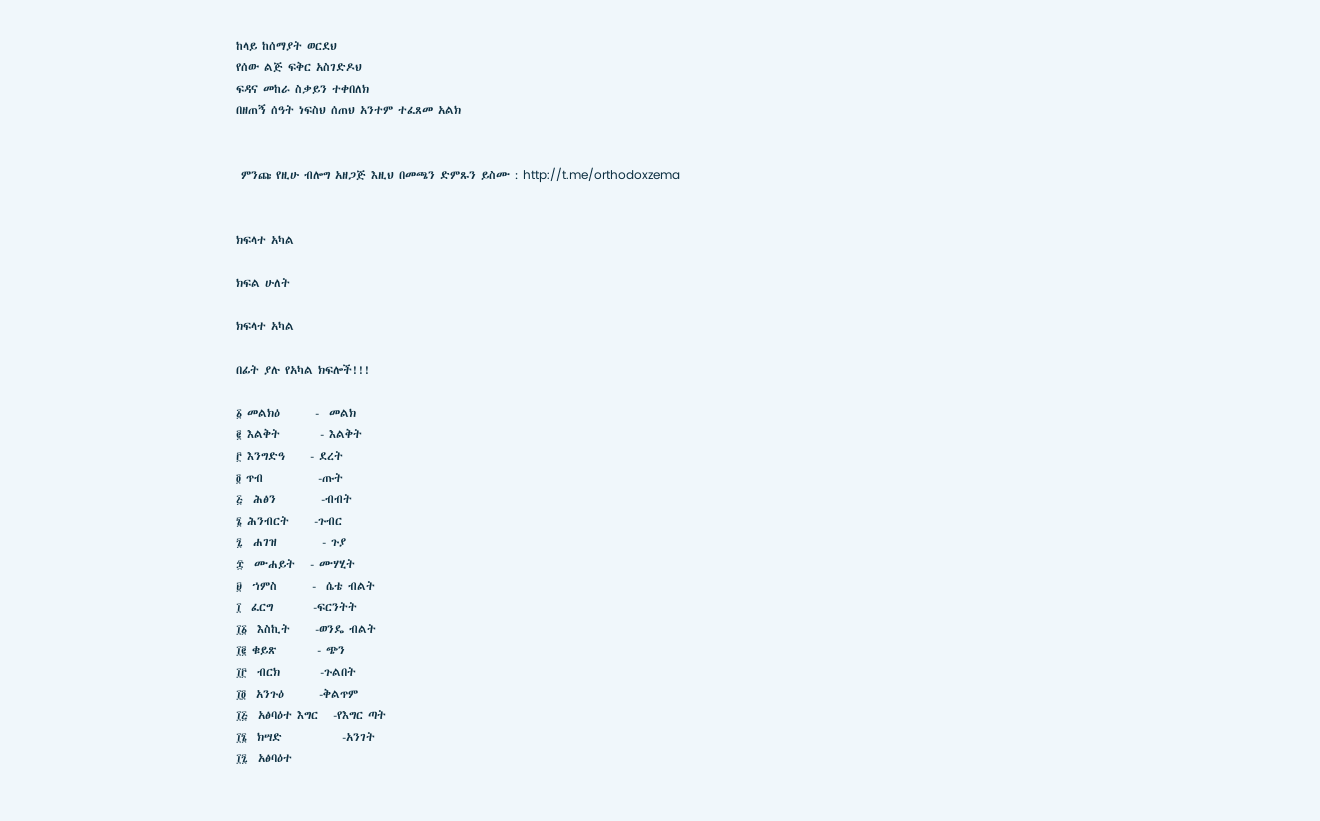ከላይ ከሰማያት ወርደህ
የሰው ልጅ ፍቅር አስገድዶህ
ፍዳና መከራ ስቃይን ተቀበለክ
በዘጠኝ ሰዓት ነፍስህ ሰጠህ አንተም ተፈጸመ አልክ


 ምንጩ የዚሁ ብሎግ አዘጋጅ እዚህ በመጫን ድምጹን ይስሙ : http://t.me/orthodoxzema


ክፍላተ አካል

ክፍል ሁለት

ክፍላተ አካል

በፊት ያሉ የአካል ክፍሎች!!!

፩ መልክዕ       -  መልክ
፪ እልቅት        - እልቅት
፫ እንግድዓ     - ደረት
፬ ጥብ           -ጡት
፭  ሕፅን         -ብብት
፮ ሕንብርት     -ጉብር
፯  ሐገዝ         - ጉያ
፰  ሙሐይት   - ሙሃሂት
፱  ኀምስ       -  ሴቴ ብልት
፲  ፈርግ        -ፍርንትት
፲፩  እስኪት     -ወንዴ ብልት
፲፪ ቁይጽ        - ጭን
፲፫  ብርክ        -ጉልበት
፲፬  አንጉዕ       -ቅልጥም
፲፭  አፅባዕተ እግር   -የእግር ጣት
፲፮  ክሣድ            -አንገት
፲፯  አፅባዕተ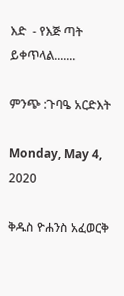እድ  - የእጅ ጣት
ይቀጥላል.......

ምንጭ :ጉባዔ አርድእት

Monday, May 4, 2020

ቅዱስ ዮሐንስ አፈወርቅ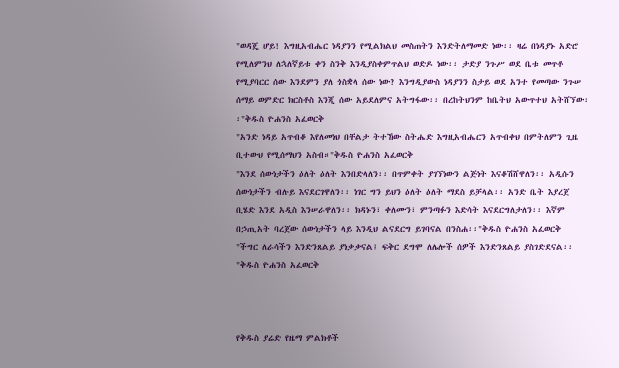"ወዳጄ ሆይ! እግዚአብሔር ነዳያንን የሚልክልህ መስጠትን እንድትለማመድ ነው፡፡ ዛሬ በነዳያኑ አድሮ የሚለምንህ ለኋለኛይቱ ቀን ስንቅ እንዲያስቀምጥልህ ወድዶ ነው፡፡ ታድያ ንጉሥ ወደ ቤቱ መጥቶ የሚያባርር ሰው እንደምን ያለ ጎስቋላ ሰው ነው? እንግዲያውስ ነዳያንን ስታይ ወደ አንተ የመጣው ንጉሠ ሰማይ ወምድር ክርስቶስ እንጂ ሰው አይደለምና አትግፋው፡፡ በረከትህንም ከቤትህ አውጥተህ አትሸኘው፡፡"ቅዱስ ዮሐንስ አፈወርቅ
"አንድ ነዳይ አጥብቆ እየለመነህ በቸልታ ትተኸው ስትሔድ እግዚአብሔርን አጥብቀህ በምትለምን ጊዜ ቢተውህ የሚሰማህን አስብ።"ቅዱስ ዮሐንስ አፈወርቅ
"እንደ ሰውነታችን ዕለት ዕለት እንበድላለን፡፡ በጥምቀት ያገኘነውን ልጅነት እናቆሽሸዋለን፡፡ አዲሱን ሰውነታችን ብሉይ እናደርገዋለን፡፡ ነገር ግን ይህን ዕለት ዕለት ማደስ ይቻላል፡፡ አንድ ቤት እያረጀ ቢሄድ እንደ አዲስ እንሠራዋለን፡፡ ክዳኑን፣ ቀለሙን፣ ምንጣፉን እድሳት እናደርግለታለን፡፡ እኛም በኃጢአት ባረጀው ሰውነታችን ላይ እንዲህ ልናደርግ ይገባናል በንስሐ፡፡"ቅዱስ ዮሐንስ አፈወርቅ
"ችግር ለራሳችን እንድንጸልይ ያነቃቃናል፤ ፍቅር ደግሞ ለሌሎች ሰዎች እንድንጸልይ ያስገድደናል፡፡"ቅዱስ ዮሐንስ አፈወርቅ



የቅዱስ ያሬድ የዜማ ምልክቶች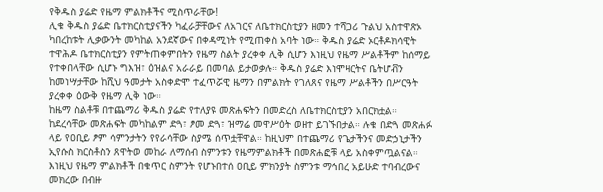የቅዱስ ያሬድ የዜማ ምልክቶችና ሚስጥራቸው!
ሊቁ ቅዱስ ያሬድ ቤተክርስቲያናችን ካፈራቻቸውና ለአገርና ለቤተክርስቲያን ዘመን ተሻጋሪ ጉልህ አስተዋጽኦ ካበረከቱት ሊቃውንት መካከል አንደኛውና በቀዳሚነት የሚጠቀስ አባት ነው። ቅዱስ ያሬድ ኦርቶዶክሳዊት ተዋሕዶ ቤተክርስቲያን የምትጠቀምበትን የዜማ ስልት ያረቀቀ ሊቅ ሲሆን እነዚህ የዜማ ሥልቶችም ከሰማይ የተቀበላቸው ሲሆኑ ግእዝ፣ ዕዝልና አራራይ በመባል ይታወቃሉ። ቅዱስ ያሬድ እነሞዛርትና ቤትሆቭን ከመነሣታቸው ከሺህ ዓመታት አስቀድሞ ተፈጥሯዊ ዜማን በምልክት የገለጸና የዜማ ሥልቶችን በሥርዓት ያረቀቀ ዕውቅ የዜማ ሊቅ ነው።
ከዜማ ስልቶቹ በተጨማሪ ቅዱስ ያሬድ የተለያዩ መጽሐፍትን በመድረስ ለቤተክርስቲያን አበርክቷል። ከደረሳቸው መጽሐፍት መካከልም ድጓ፣ ፆመ ድጓ፣ ዝማሬ መዋሥዕት ወዘተ ይገኙበታል። ሉቁ በድጓ መጽሐፉ ላይ የዐቢይ ፆም ሳምንታትን የየራሳቸው ስያሜ ሰጥቷቸዋል። ከዚህም በተጨማሪ የጌታችንና መድኃኒታችን ኢየሱስ ክርስቶስን ጸዋትወ መከራ ለማሰብ ስምንቱን የዜማምልክቶች በመጽሐፎቹ ላይ አስቀምጧልናል። እነዚህ የዜማ ምልክቶች በቁጥር ስምንት የሆኑበተሰ ዐቢይ ምክንያት ስምንቱ ማኅበረ አይሁድ ተባብረውና መክረው በብዙ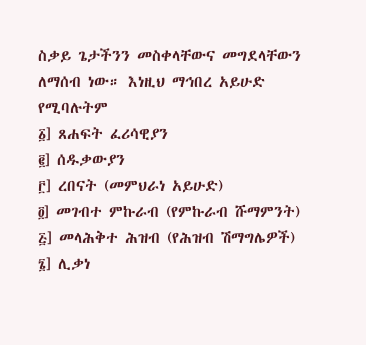ስቃይ ጌታችንን መስቀላቸውና መግደላቸውን ለማሰብ ነው። እነዚህ ማኅበረ አይሁድ የሚባሉትም
፩] ጸሐፍት ፈሪሳዊያን
፪] ሰዱቃውያን
፫] ረበናት (መምህራነ አይሁድ)
፬] መገብተ ምኩራብ (የምኩራብ ሹማምንት)
፭] መላሕቅተ ሕዝብ (የሕዝብ ሽማግሌዎች)
፮] ሊቃነ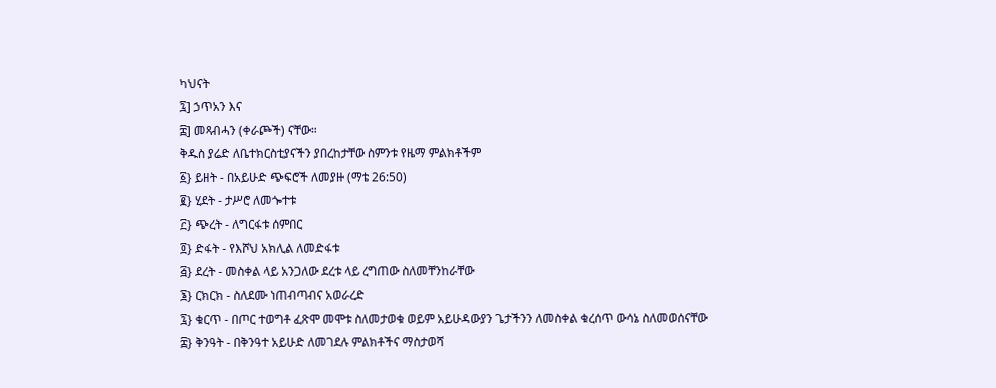ካህናት
፯] ኃጥአን እና
፰] መጻብሓን (ቀራጮች) ናቸው።
ቅዱስ ያሬድ ለቤተክርስቲያናችን ያበረከታቸው ስምንቱ የዜማ ምልክቶችም
፩} ይዘት - በአይሁድ ጭፍሮች ለመያዙ (ማቴ 26:50)
፪} ሂደት - ታሥሮ ለመጐተቱ
፫} ጭረት - ለግርፋቱ ሰምበር
፬} ድፋት - የእሾህ አክሊል ለመድፋቱ
፭} ደረት - መስቀል ላይ አንጋለው ደረቱ ላይ ረግጠው ስለመቸንከራቸው
፮} ርክርክ - ስለደሙ ነጠብጣብና አወራረድ
፯} ቁርጥ - በጦር ተወግቶ ፈጽሞ መሞቱ ስለመታወቁ ወይም አይሁዳውያን ጌታችንን ለመስቀል ቁረሰጥ ውሳኔ ስለመወሰናቸው
፰} ቅንዓት - በቅንዓተ አይሁድ ለመገደሉ ምልክቶችና ማስታወሻ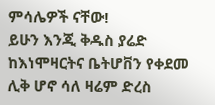ምሳሌዎች ናቸው!
ይሁን እንጂ ቅዱስ ያሬድ ከእነሞዛርትና ቤትሆቨን የቀደመ ሊቅ ሆኖ ሳለ ዛሬም ድረስ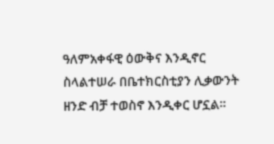ዓለምአቀፋዊ ዕውቅና እንዲኖር ስላልተሠራ በቤተክርስቲያን ሊቃውንት ዘንድ ብቻ ተወስኖ እንዲቀር ሆኗል።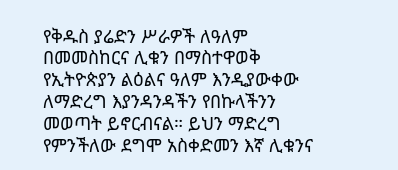የቅዱስ ያሬድን ሥራዎች ለዓለም በመመስከርና ሊቁን በማስተዋወቅ የኢትዮጵያን ልዕልና ዓለም እንዲያውቀው ለማድረግ እያንዳንዳችን የበኩላችንን መወጣት ይኖርብናል። ይህን ማድረግ የምንችለው ደግሞ አስቀድመን እኛ ሊቁንና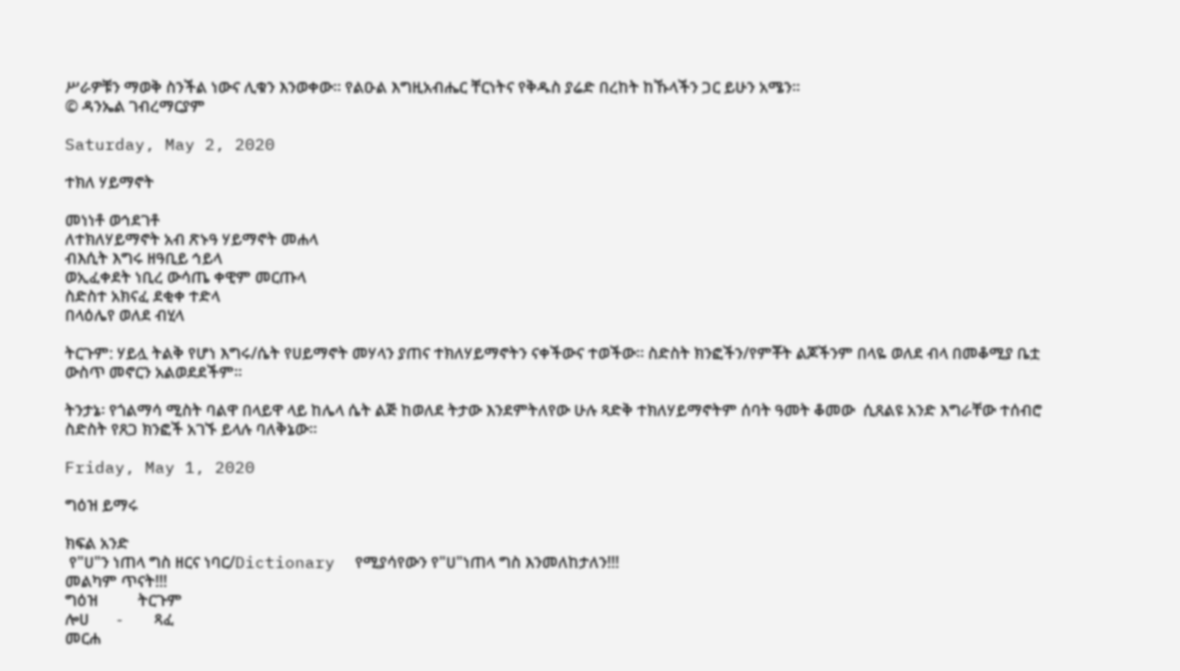ሥራዎቹን ማወቅ ስንችል ነውና ሊቁን እንወቀው። የልዑል እግዚአብሔር ቸርነትና የቅዱስ ያሬድ በረከት ከኹላችን ጋር ይሁን አሜን።
© ዳንኤል ገብረማርያም

Saturday, May 2, 2020

ተክለ ሃይማኖት

መነነቶ ወኅደገቶ
ለተክለሃይማኖት አብ ጽኑዓ ሃይማኖት መሐላ
ብእሲት እግሩ ዘዓቢይ ኅይላ
ወኢፈቀደት ነቢረ ውሳጤ ቀዊም መርጡላ
ስድስተ አክናፈ ደቂቀ ተድላ
በላዕሌየ ወለደ ብሂላ

ትርጉም: ሃይሏ ትልቅ የሆነ እግሩ/ሴት የሀይማኖት መሃላን ያጠና ተክለሃይማኖትን ናቀችውና ተወችው። ስድስት ክንፎችን/የምቾት ልጆችንም በላዬ ወለደ ብላ በመቆሚያ ቤቷ ውስጥ መኖርን አልወደደችም።

ትንታኔ፡ የጎልማሳ ሚስት ባልዋ በላይዋ ላይ ከሌላ ሴት ልጅ ከወለደ ትታው እንደምትለየው ሁሉ ጻድቅ ተክለሃይማኖትም ሰባት ዓመት ቆመው  ሲጸልዩ አንድ እግራቸው ተሰብሮ ስድስት የጸጋ ክንፎች አገኙ ይላሉ ባለቅኔው።

Friday, May 1, 2020

ግዕዝ ይማሩ

ክፍል አንድ
 የ"ሀ"ን ነጠላ ግስ ዘርና ነባር/Dictionary  የሚያሳየውን የ"ሀ"ነጠላ ግስ እንመለከታለን!!!
መልካም ጥናት!!!
ግዕዝ          ትርጉም
ሎሀ       -        ጻፈ
መርሐ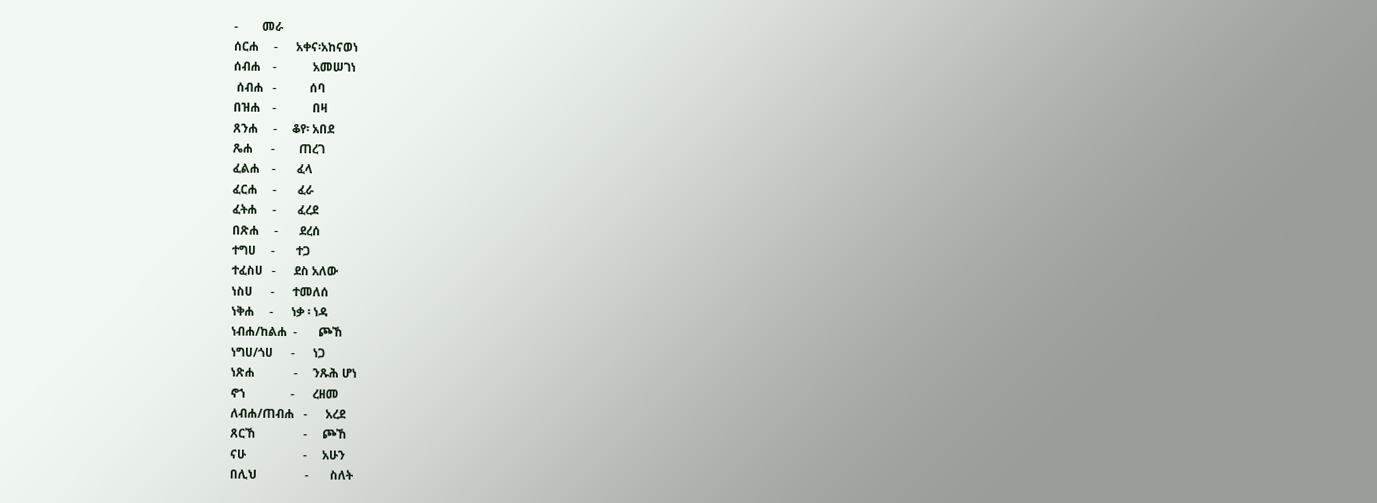-        መራ
ሰርሐ     -      አቀና፡አከናወነ
ሰብሐ    -            አመሠገነ
 ሰብሐ   -           ሰባ
በዝሐ    -            በዛ
ጸንሐ     -     ቆየ፡ አበደ
ጼሐ      -        ጠረገ
ፈልሐ    -       ፈላ
ፈርሐ     -       ፈራ
ፈትሐ     -       ፈረደ
በጽሐ     -       ደረሰ
ተግሀ     -       ተጋ
ተፈስሀ   -      ደስ አለው
ነስሀ      -      ተመለሰ
ነቅሐ     -      ነቃ ፡ ነዳ
ነብሐ/ከልሐ  -       ጮኸ
ነግሀ/ጎሀ      -      ነጋ
ነጽሐ             -     ንጹሕ ሆነ
ኖኀ               -      ረዘመ
ለብሐ/ጠብሐ   -      አረደ
ጸርኸ                -     ጮኸ
ናሁ                   -     አሁን
በሊህ                -       ስለት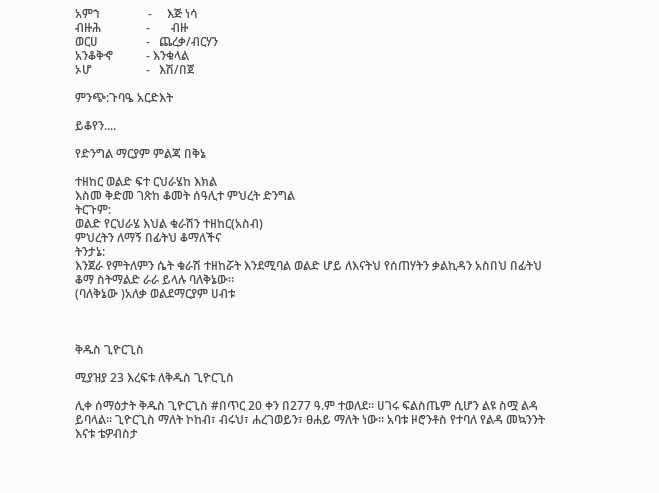አምኀ                -     እጅ ነሳ
ብዙሕ               -       ብዙ
ወርሀ                -   ጨረቃ/ብርሃን
አንቆቅኆ           - እንቁላል
ኦሆ                  -   እሽ/በጀ

ምንጭ:ጉባዔ አርድእት

ይቆየን....

የድንግል ማርያም ምልጃ በቅኔ

ተዘከር ወልድ ፍተ ርህራሄከ እክል
እስመ ቅድመ ገጽከ ቆመት ሰዓሊተ ምህረት ድንግል
ትርጉም:
ወልድ የርህራሄ እህል ቁራሽን ተዘከር(አስብ)
ምህረትን ለማኝ በፊትህ ቆማለችና
ትንታኔ:
እንጀራ የምትለምን ሴት ቁራሽ ተዘከሯት እንደሚባል ወልድ ሆይ ለእናትህ የሰጠሃትን ቃልኪዳን አስበህ በፊትህ ቆማ ስትማልድ ራራ ይላሉ ባለቅኔው።
(ባለቅኔው )አለቃ ወልደማርያም ሀብቱ



ቅዱስ ጊዮርጊስ

ሚያዝያ 23 እረፍቱ ለቅዱስ ጊዮርጊስ

ሊቀ ሰማዕታት ቅዱስ ጊዮርጊስ #በጥር 20 ቀን በ277 ዓ.ም ተወለደ። ሀገሩ ፍልስጤም ሲሆን ልዩ ስሟ ልዳ ይባላል። ጊዮርጊስ ማለት ኮከብ፣ ብሩህ፣ ሐረገወይን፣ ፀሐይ ማለት ነው። አባቱ ዞሮንቶስ የተባለ የልዳ መኳንንት እናቱ ቴዎብስታ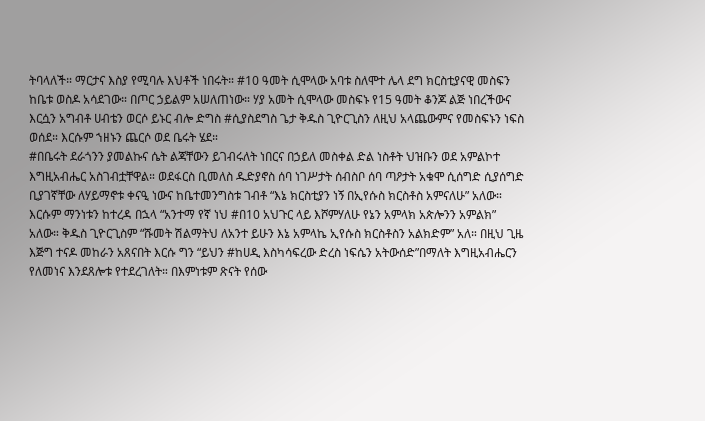ትባላለች። ማርታና እስያ የሚባሉ እህቶች ነበሩት። #10 ዓመት ሲሞላው አባቱ ስለሞተ ሌላ ደግ ክርስቲያናዊ መስፍን ከቤቱ ወስዶ አሳደገው። በጦር ኃይልም አሠለጠነው። ሃያ አመት ሲሞላው መስፍኑ የ15 ዓመት ቆንጆ ልጅ ነበረችውና እርሷን አግብቶ ሀብቴን ወርሶ ይኑር ብሎ ድግስ #ሲያስደግስ ጌታ ቅዱስ ጊዮርጊስን ለዚህ አላጨውምና የመስፍኑን ነፍስ ወሰደ። እርሱም ኀዘኑን ጨርሶ ወደ ቤሩት ሄደ።
#በቤሩት ደራጎንን ያመልኩና ሴት ልጃቸውን ይገብሩለት ነበርና በኃይለ መስቀል ድል ነስቶት ህዝቡን ወደ አምልኮተ እግዚአብሔር አስገብቷቸዋል። ወደፋርስ ቢመለስ ዱድያኖስ ሰባ ነገሥታት ሰብስቦ ሰባ ጣዖታት አቁሞ ሲሰግድ ሲያሰግድ ቢያገኛቸው ለሃይማኖቱ ቀናዒ ነውና ከቤተመንግስቱ ገብቶ “እኔ ክርስቲያን ነኝ በኢየሱስ ክርስቶስ አምናለሁ” አለው። እርሱም ማንነቱን ከተረዳ በኋላ “አንተማ የኛ ነህ #በ10 አህጉር ላይ እሾምሃለሁ የኔን አምላክ አጵሎንን አምልክ” አለው። ቅዱስ ጊዮርጊስም “ሹመት ሽልማትህ ለአንተ ይሁን እኔ አምላኬ ኢየሱስ ክርስቶስን አልክድም” አለ። በዚህ ጊዜ እጅግ ተናዶ መከራን አጸናበት እርሱ ግን “ይህን #ከሀዲ እስካሳፍረው ድረስ ነፍሴን አትውሰድ”በማለት እግዚአብሔርን የለመነና እንደጸሎቱ የተደረገለት። በእምነቱም ጽናት የሰው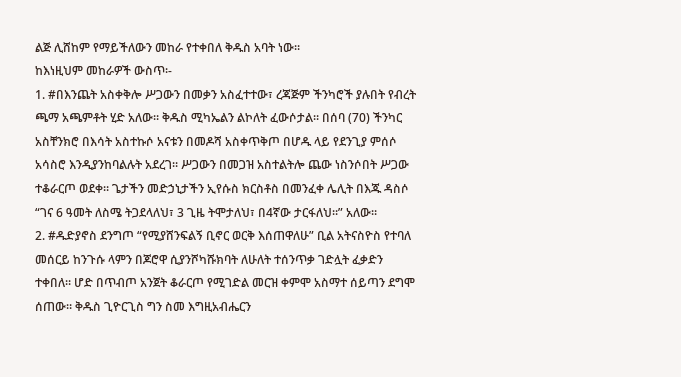ልጅ ሊሸከም የማይችለውን መከራ የተቀበለ ቅዱስ አባት ነው።
ከእነዚህም መከራዎች ውስጥ፡-
1. #በእንጨት አስቀቅሎ ሥጋውን በመቃን አስፈተተው፣ ረጃጅም ችንካሮች ያሉበት የብረት ጫማ አጫምቶት ሂድ አለው። ቅዱስ ሚካኤልን ልኮለት ፈውሶታል። በሰባ (70) ችንካር አስቸንክሮ በእሳት አስተኩሶ አናቱን በመዶሻ አስቀጥቅጦ በሆዱ ላይ የደንጊያ ምሰሶ አሳስሮ እንዲያንከባልሉት አደረገ። ሥጋውን በመጋዝ አስተልትሎ ጨው ነስንሶበት ሥጋው ተቆራርጦ ወደቀ። ጌታችን መድኃኒታችን ኢየሱስ ክርስቶስ በመንፈቀ ሌሊት በእጁ ዳስሶ “ገና 6 ዓመት ለስሜ ትጋደላለህ፣ 3 ጊዜ ትሞታለህ፣ በ4ኛው ታርፋለህ።” አለው።
2. #ዱድያኖስ ደንግጦ “የሚያሸንፍልኝ ቢኖር ወርቅ እሰጠዋለሁ” ቢል አትናስዮስ የተባለ መሰርይ ከንጉሱ ላምን በጆሮዋ ሲያንሾካሹክባት ለሁለት ተሰንጥቃ ገድሏት ፈቃድን ተቀበለ። ሆድ በጥብጦ አንጀት ቆራርጦ የሚገድል መርዝ ቀምሞ አስማተ ሰይጣን ደግሞ ሰጠው። ቅዱስ ጊዮርጊስ ግን ስመ እግዚአብሔርን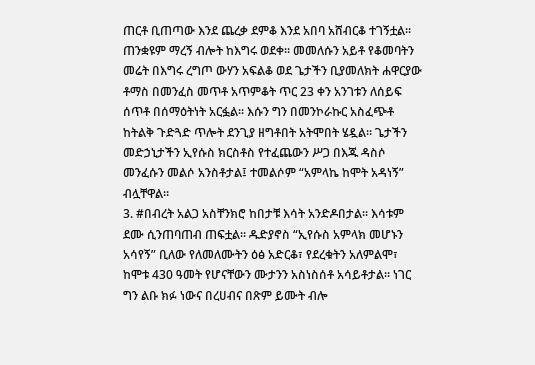ጠርቶ ቢጠጣው እንደ ጨረቃ ደምቆ እንደ አበባ አሸብርቆ ተገኝቷል። ጠንቋዩም ማረኝ ብሎት ከእግሩ ወደቀ። መመለሱን አይቶ የቆመባትን መሬት በእግሩ ረግጦ ውሃን አፍልቆ ወደ ጌታችን ቢያመለክት ሐዋርያው ቶማስ በመንፈስ መጥቶ አጥምቆት ጥር 23 ቀን አንገቱን ለሰይፍ ሰጥቶ በሰማዕትነት አርፏል። እሱን ግን በመንኮራኩር አስፈጭቶ ከትልቅ ጉድጓድ ጥሎት ደንጊያ ዘግቶበት አትሞበት ሄዷል። ጌታችን መድኃኒታችን ኢየሱስ ክርስቶስ የተፈጨውን ሥጋ በእጁ ዳስሶ መንፈሱን መልሶ አንስቶታል፤ ተመልሶም “አምላኬ ከሞት አዳነኝ” ብሏቸዋል።
3. #በብረት አልጋ አስቸንክሮ ከበታቹ እሳት አንድዶበታል። እሳቱም ደሙ ሲንጠባጠብ ጠፍቷል። ዱድያኖስ “ኢየሱስ አምላክ መሆኑን አሳየኝ” ቢለው የለመለሙትን ዕፅ አድርቆ፣ የደረቁትን አለምልሞ፣ ከሞቱ 430 ዓመት የሆናቸውን ሙታንን አስነስሰቶ አሳይቶታል። ነገር ግን ልቡ ክፉ ነውና በረሀብና በጽም ይሙት ብሎ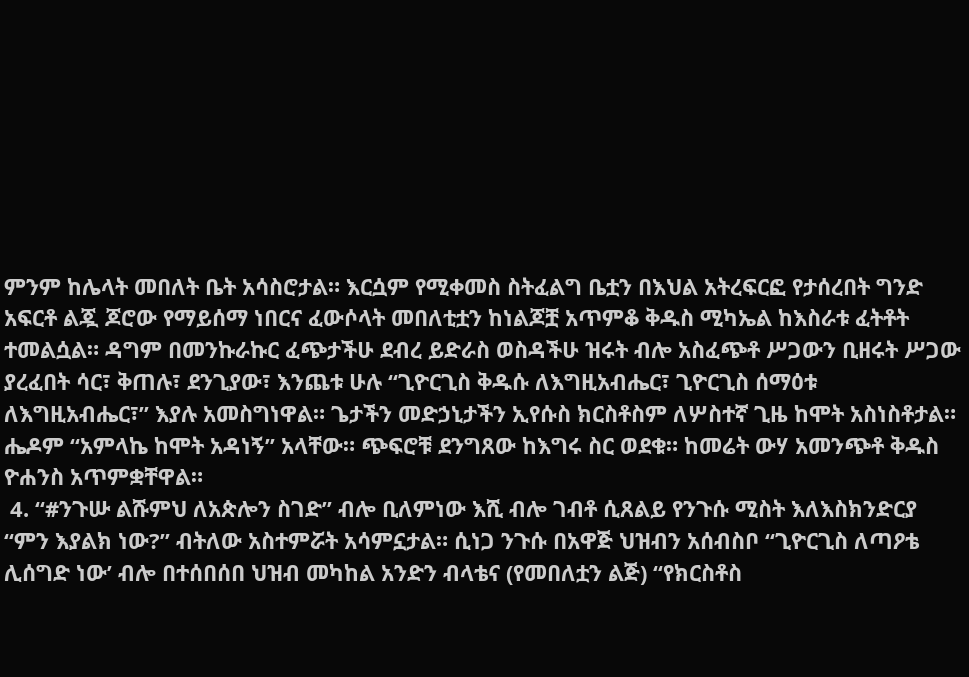ምንም ከሌላት መበለት ቤት አሳስሮታል። እርሷም የሚቀመስ ስትፈልግ ቤቷን በእህል አትረፍርፎ የታሰረበት ግንድ አፍርቶ ልጇ ጆሮው የማይሰማ ነበርና ፈውሶላት መበለቲቷን ከነልጆቿ አጥምቆ ቅዱስ ሚካኤል ከእስራቱ ፈትቶት ተመልሷል። ዳግም በመንኩራኩር ፈጭታችሁ ደብረ ይድራስ ወስዳችሁ ዝሩት ብሎ አስፈጭቶ ሥጋውን ቢዘሩት ሥጋው ያረፈበት ሳር፣ ቅጠሉ፣ ደንጊያው፣ እንጨቱ ሁሉ “ጊዮርጊስ ቅዱሱ ለእግዚአብሔር፣ ጊዮርጊስ ሰማዕቱ ለእግዚአብሔር፣” እያሉ አመስግነዋል። ጌታችን መድኃኒታችን ኢየሱስ ክርስቶስም ለሦስተኛ ጊዜ ከሞት አስነስቶታል። ሔዶም “አምላኬ ከሞት አዳነኝ” አላቸው። ጭፍሮቹ ደንግጸው ከእግሩ ስር ወደቁ። ከመሬት ውሃ አመንጭቶ ቅዱስ ዮሐንስ አጥምቋቸዋል።
 4. “#ንጉሡ ልሹምህ ለአጵሎን ስገድ” ብሎ ቢለምነው እሺ ብሎ ገብቶ ሲጸልይ የንጉሱ ሚስት እለእስክንድርያ “ምን እያልክ ነው?” ብትለው አስተምሯት አሳምኗታል። ሲነጋ ንጉሱ በአዋጅ ህዝብን አሰብስቦ “ጊዮርጊስ ለጣዖቴ ሊሰግድ ነው’ ብሎ በተሰበሰበ ህዝብ መካከል አንድን ብላቴና (የመበለቷን ልጅ) “የክርስቶስ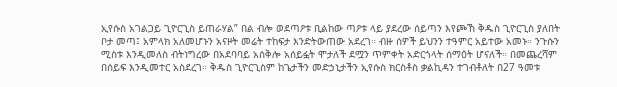ኢየሱስ አገልጋይ ጊዮርጊስ ይጠራሃል” በል ብሎ ወደጣዖቱ ቢልከው ጣዖቱ ላይ ያደረው ሰይጣን እየጮኸ ቅዱስ ጊዮርጊስ ያለበት ቦታ መጣ፤ አምላክ አለመሆኑን አናዞት መሬት ተከፍታ እንድትውጠው አደረገ። ብዙ ሰዎች ይህንን ተዓምር አይተው አመኑ። ንጉሱን ሚስቱ እንዲመለስ ብትነግረው በአደባባይ አሰቅሎ አሰይፏት ሞታለች ደሟን ጥምቀት አድርጎላት ሰማዕት ሆናለች። በመጨረሻም በሰይፍ እንዲመተር አስደረገ። ቅዱስ ጊዮርጊስም ከጌታችን መድኃኒታችን ኢየሱስ ክርስቶስ ቃልኪዳን ተገብቶለት በ27 ዓመቱ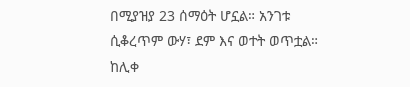በሚያዝያ 23 ሰማዕት ሆኗል። አንገቱ ሲቆረጥም ውሃ፣ ደም እና ወተት ወጥቷል።
ከሊቀ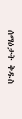ሰማዕታት ቅዱስ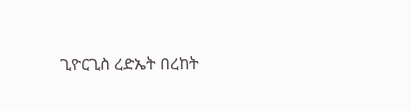ጊዮርጊስ ረድኤት በረከት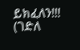ይክፈለን!!!
(ገድለ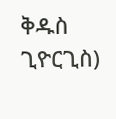ቅዱስ ጊዮርጊስ)